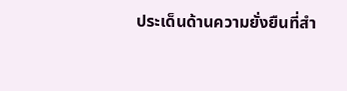ประเด็นด้านความยั่งยืนที่สำ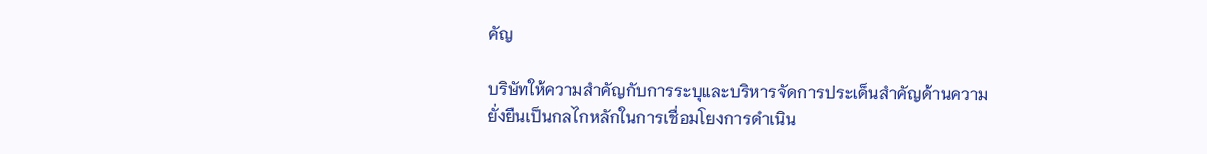คัญ

บริษัทให้ความสำคัญกับการระบุและบริหารจัดการประเด็นสำคัญด้านความยั่งยืนเป็นกลไกหลักในการเชื่อมโยงการดำเนิน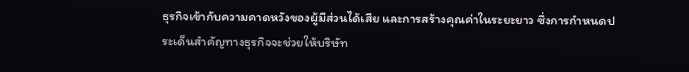ธุรกิจเข้ากับความคาดหวังของผู้มีส่วนได้เสีย และการสร้างคุณค่าในระยะยาว ซึ่งการกำหนดประเด็นสำคัญทางธุรกิจจะช่วยให้บริษัท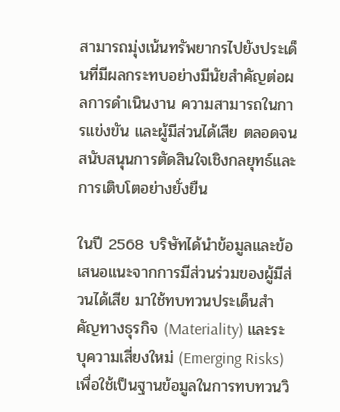สามารถมุ่งเน้นทรัพยากรไปยังประเด็นที่มีผลกระทบอย่างมีนัยสำคัญต่อผลการดำเนินงาน ความสามารถในการแข่งขัน และผู้มีส่วนได้เสีย ตลอดจนสนับสนุนการตัดสินใจเชิงกลยุทธ์และการเติบโตอย่างยั่งยืน

ในปี 2568 บริษัทได้นำข้อมูลและข้อเสนอแนะจากการมีส่วนร่วมของผู้มีส่วนได้เสีย มาใช้ทบทวนประเด็นสำคัญทางธุรกิจ (Materiality) และระบุความเสี่ยงใหม่ (Emerging Risks) เพื่อใช้เป็นฐานข้อมูลในการทบทวนวิ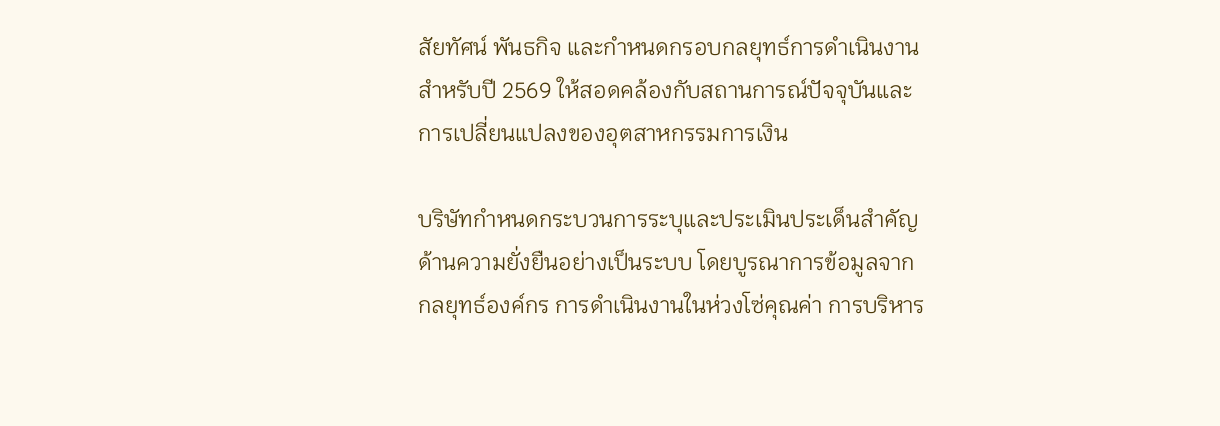สัยทัศน์ พันธกิจ และกำหนดกรอบกลยุทธ์การดำเนินงานสำหรับปี 2569 ให้สอดคล้องกับสถานการณ์ปัจจุบันและการเปลี่ยนแปลงของอุตสาหกรรมการเงิน

บริษัทกำหนดกระบวนการระบุและประเมินประเด็นสำคัญด้านความยั่งยืนอย่างเป็นระบบ โดยบูรณาการข้อมูลจากกลยุทธ์องค์กร การดำเนินงานในห่วงโซ่คุณค่า การบริหาร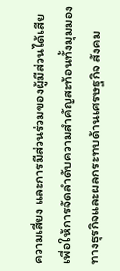ความเสี่ยง และการมีส่วนร่วมของผู้มีส่วนได้เสีย เพื่อให้การจัดลำดับความสำคัญสะท้อนทั้งมุมมองทางธุรกิจและผลกระทบด้านเศรษฐกิจ สังคม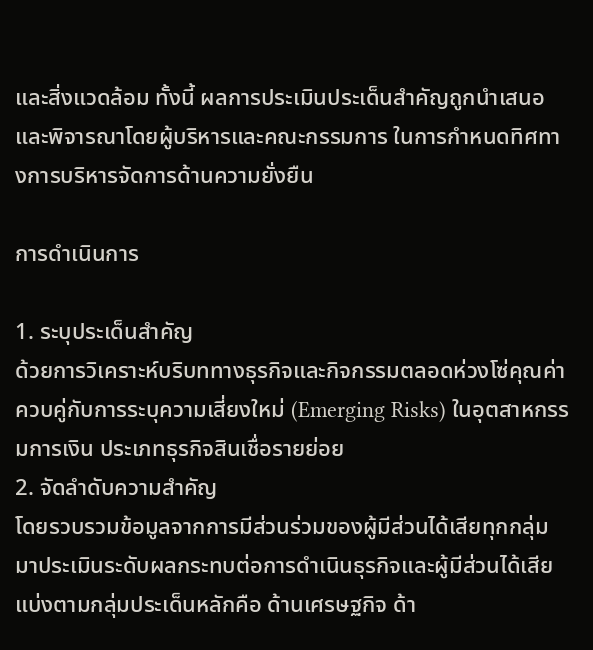และสิ่งแวดล้อม ทั้งนี้ ผลการประเมินประเด็นสำคัญถูกนำเสนอและพิจารณาโดยผู้บริหารและคณะกรรมการ ในการกำหนดทิศทางการบริหารจัดการด้านความยั่งยืน

การดำเนินการ

1. ระบุประเด็นสำคัญ
ด้วยการวิเคราะห์บริบททางธุรกิจและกิจกรรมตลอดห่วงโซ่คุณค่า ควบคู่กับการระบุความเสี่ยงใหม่ (Emerging Risks) ในอุตสาหกรรมการเงิน ประเภทธุรกิจสินเชื่อรายย่อย
2. จัดลำดับความสำคัญ
โดยรวบรวมข้อมูลจากการมีส่วนร่วมของผู้มีส่วนได้เสียทุกกลุ่ม มาประเมินระดับผลกระทบต่อการดำเนินธุรกิจและผู้มีส่วนได้เสียแบ่งตามกลุ่มประเด็นหลักคือ ด้านเศรษฐกิจ ด้า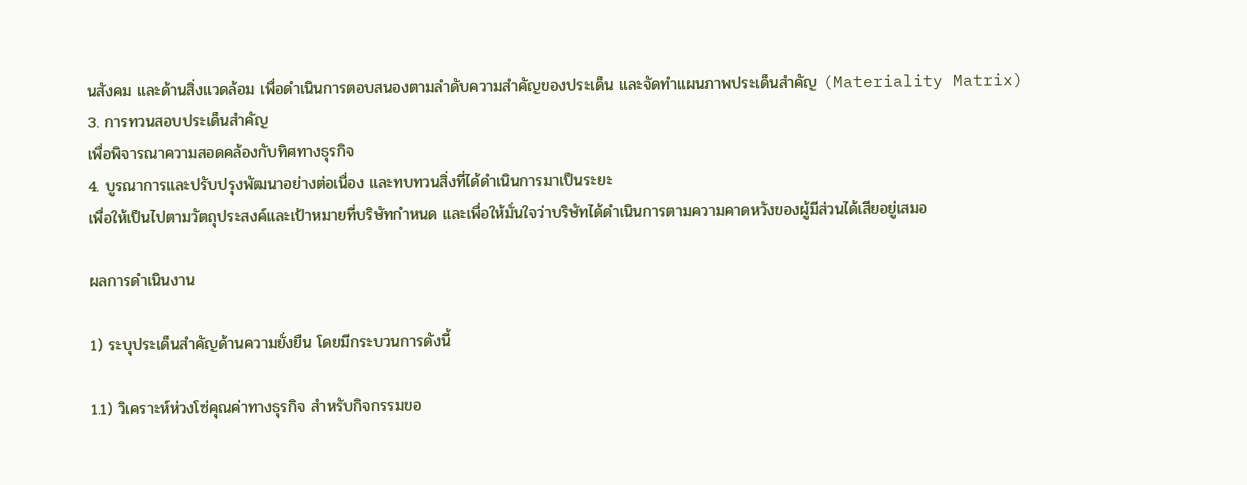นสังคม และด้านสิ่งแวดล้อม เพื่อดำเนินการตอบสนองตามลำดับความสำคัญของประเด็น และจัดทำแผนภาพประเด็นสำคัญ (Materiality Matrix)
3. การทวนสอบประเด็นสำคัญ
เพื่อพิจารณาความสอดคล้องกับทิศทางธุรกิจ
4. บูรณาการและปรับปรุงพัฒนาอย่างต่อเนื่อง และทบทวนสิ่งที่ได้ดำเนินการมาเป็นระยะ
เพื่อให้เป็นไปตามวัตถุประสงค์และเป้าหมายที่บริษัทกำหนด และเพื่อให้มั่นใจว่าบริษัทได้ดำเนินการตามความคาดหวังของผู้มีส่วนได้เสียอยู่เสมอ

ผลการดำเนินงาน

1) ระบุประเด็นสำคัญด้านความยั่งยืน โดยมีกระบวนการดังนี้

1.1) วิเคราะห์ห่วงโซ่คุณค่าทางธุรกิจ สำหรับกิจกรรมขอ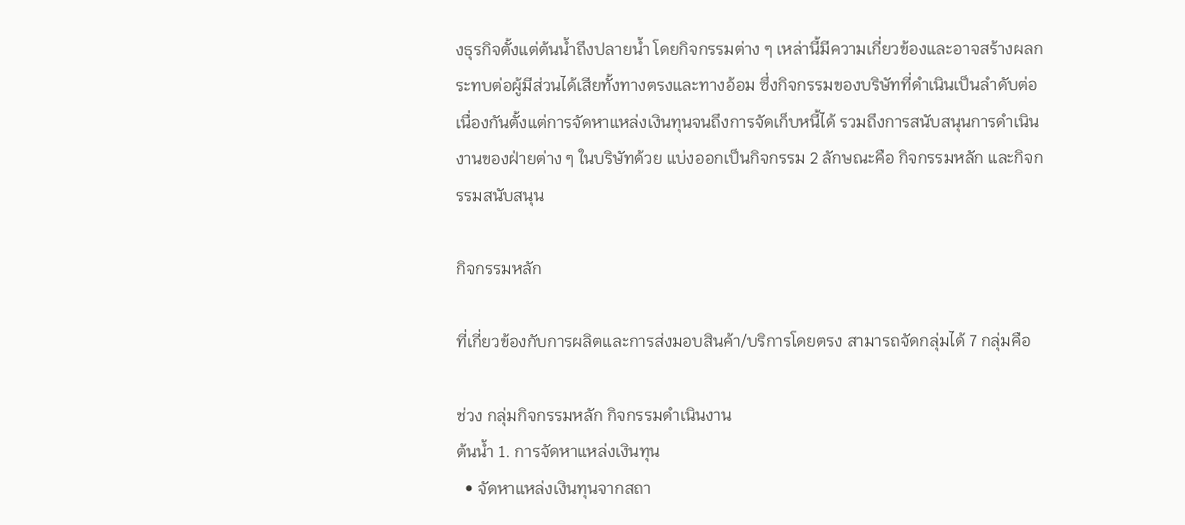งธุรกิจตั้งแต่ต้นน้ำถึงปลายน้ำ โดยกิจกรรมต่าง ๆ เหล่านี้มีความเกี่ยวข้องและอาจสร้างผลกระทบต่อผู้มีส่วนได้เสียทั้งทางตรงและทางอ้อม ซึ่งกิจกรรมของบริษัทที่ดำเนินเป็นลำดับต่อเนื่องกันตั้งแต่การจัดหาแหล่งเงินทุนจนถึงการจัดเก็บหนี้ได้ รวมถึงการสนับสนุนการดำเนินงานของฝ่ายต่าง ๆ ในบริษัทด้วย แบ่งออกเป็นกิจกรรม 2 ลักษณะคือ กิจกรรมหลัก และกิจกรรมสนับสนุน

กิจกรรมหลัก

ที่เกี่ยวข้องกับการผลิตและการส่งมอบสินค้า/บริการโดยตรง สามารถจัดกลุ่มได้ 7 กลุ่มคือ

ช่วง กลุ่มกิจกรรมหลัก กิจกรรมดำเนินงาน
ต้นน้ำ 1. การจัดหาแหล่งเงินทุน
  • จัดหาแหล่งเงินทุนจากสถา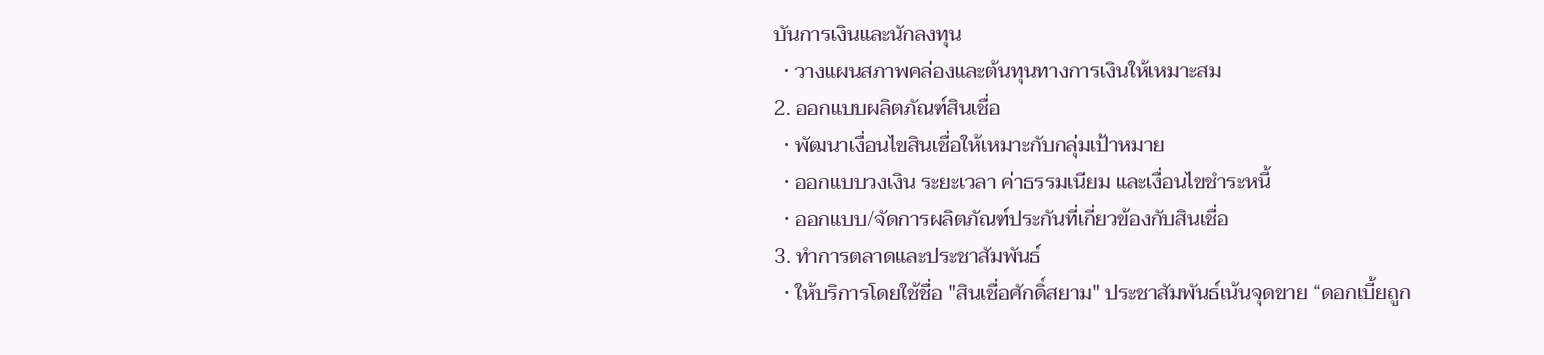บันการเงินและนักลงทุน
  • วางแผนสภาพคล่องและต้นทุนทางการเงินให้เหมาะสม
2. ออกแบบผลิตภัณฑ์สินเชื่อ
  • พัฒนาเงื่อนไขสินเชื่อให้เหมาะกับกลุ่มเป้าหมาย
  • ออกแบบวงเงิน ระยะเวลา ค่าธรรมเนียม และเงื่อนไขชำระหนี้
  • ออกแบบ/จัดการผลิตภัณฑ์ประกันที่เกี่ยวข้องกับสินเชื่อ
3. ทำการตลาดและประชาสัมพันธ์
  • ให้บริการโดยใช้ชื่อ "สินเชื่อศักดิ์สยาม" ประชาสัมพันธ์เน้นจุดขาย “ดอกเบี้ยถูก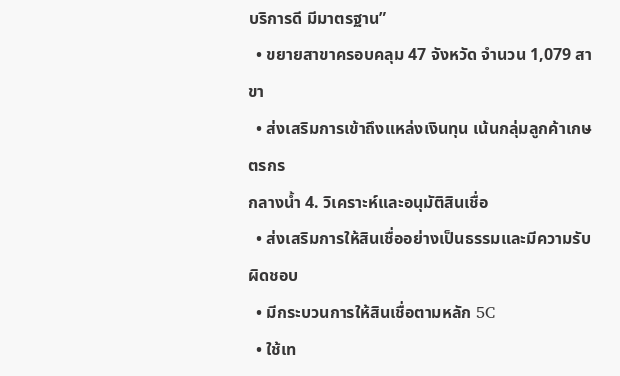บริการดี มีมาตรฐาน”
  • ขยายสาขาครอบคลุม 47 จังหวัด จำนวน 1,079 สาขา
  • ส่งเสริมการเข้าถึงแหล่งเงินทุน เน้นกลุ่มลูกค้าเกษตรกร
กลางน้ำ 4. วิเคราะห์และอนุมัติสินเชื่อ
  • ส่งเสริมการให้สินเชื่ออย่างเป็นธรรมและมีความรับผิดชอบ
  • มีกระบวนการให้สินเชื่อตามหลัก 5C
  • ใช้เท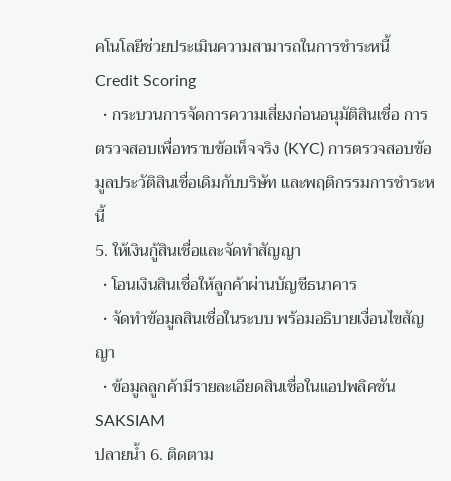คโนโลยีช่วยประเมินความสามารถในการชำระหนี้ Credit Scoring
  • กระบวนการจัดการความเสี่ยงก่อนอนุมัติสินเชื่อ การตรวจสอบเพื่อทราบข้อเท็จจริง (KYC) การตรวจสอบข้อมูลประวัติสินเชื่อเดิมกับบริษัท และพฤติกรรมการชำระหนี้
5. ให้เงินกู้สินเชื่อและจัดทำสัญญา
  • โอนเงินสินเชื่อให้ลูกค้าผ่านบัญชีธนาคาร
  • จัดทำข้อมูลสินเชื่อในระบบ พร้อมอธิบายเงื่อนไขสัญญา
  • ข้อมูลลูกค้ามีรายละเอียดสินเชื่อในแอปพลิคชัน SAKSIAM
ปลายน้ำ 6. ติดตาม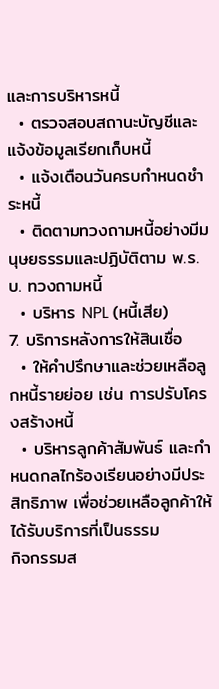และการบริหารหนี้
  • ตรวจสอบสถานะบัญชีและแจ้งข้อมูลเรียกเก็บหนี้
  • แจ้งเตือนวันครบกำหนดชำระหนี้
  • ติดตามทวงถามหนี้อย่างมีมนุษยธรรมและปฏิบัติตาม พ.ร.บ. ทวงถามหนี้
  • บริหาร NPL (หนี้เสีย)
7. บริการหลังการให้สินเชื่อ
  • ให้คำปรึกษาและช่วยเหลือลูกหนี้รายย่อย เช่น การปรับโครงสร้างหนี้
  • บริหารลูกค้าสัมพันธ์ และกำหนดกลไกร้องเรียนอย่างมีประสิทธิภาพ เพื่อช่วยเหลือลูกค้าให้ได้รับบริการที่เป็นธรรม
กิจกรรมส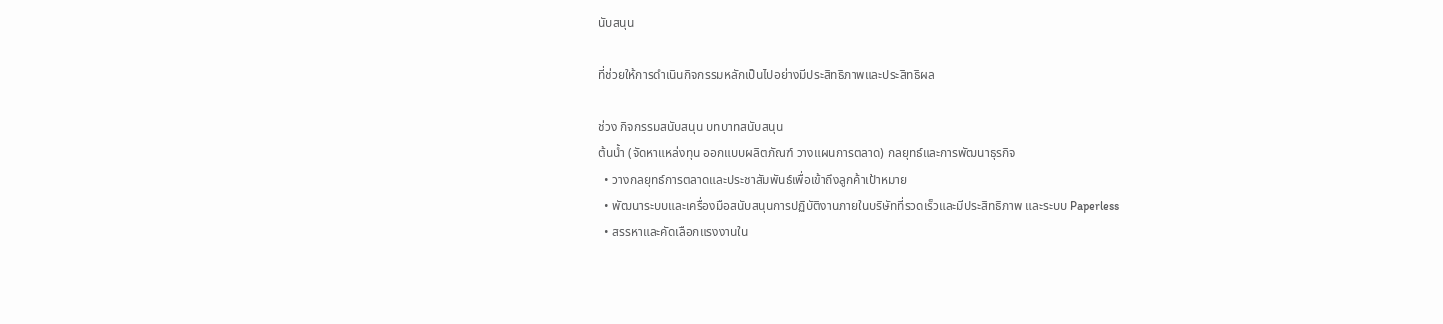นับสนุน

ที่ช่วยให้การดำเนินกิจกรรมหลักเป็นไปอย่างมีประสิทธิภาพและประสิทธิผล

ช่วง กิจกรรมสนับสนุน บทบาทสนับสนุน
ต้นน้ำ (จัดหาแหล่งทุน ออกแบบผลิตภัณฑ์ วางแผนการตลาด) กลยุทธ์และการพัฒนาธุรกิจ
  • วางกลยุทธ์การตลาดและประชาสัมพันธ์เพื่อเข้าถึงลูกค้าเป้าหมาย
  • พัฒนาระบบและเครื่องมือสนับสนุนการปฏิบัติงานภายในบริษัทที่รวดเร็วและมีประสิทธิภาพ และระบบ Paperless
  • สรรหาและคัดเลือกแรงงานใน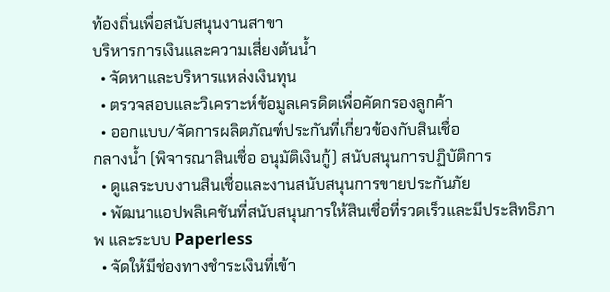ท้องถิ่นเพื่อสนับสนุนงานสาขา
บริหารการเงินและความเสี่ยงต้นน้ำ
  • จัดหาและบริหารแหล่งเงินทุน
  • ตรวจสอบและวิเคราะห์ข้อมูลเครดิตเพื่อคัดกรองลูกค้า
  • ออกแบบ/จัดการผลิตภัณฑ์ประกันที่เกี่ยวข้องกับสินเชื่อ
กลางน้ำ (พิจารณาสินเชื่อ อนุมัติเงินกู้) สนับสนุนการปฏิบัติการ
  • ดูแลระบบงานสินเชื่อและงานสนับสนุนการขายประกันภัย
  • พัฒนาแอปพลิเคชันที่สนับสนุนการให้สินเชื่อที่รวดเร็วและมีประสิทธิภาพ และระบบ Paperless
  • จัดให้มีช่องทางชำระเงินที่เข้า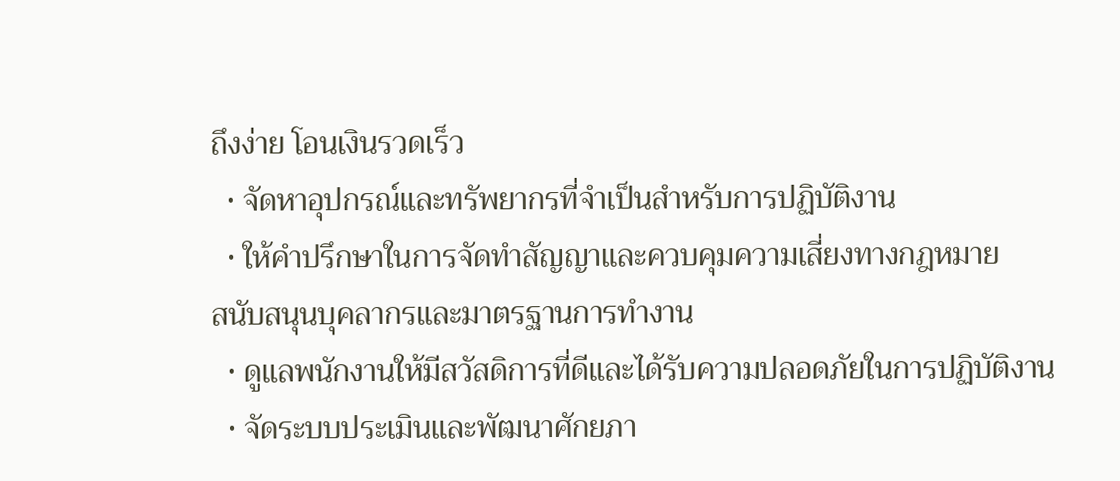ถึงง่าย โอนเงินรวดเร็ว
  • จัดหาอุปกรณ์และทรัพยากรที่จำเป็นสำหรับการปฏิบัติงาน
  • ให้คำปรึกษาในการจัดทำสัญญาและควบคุมความเสี่ยงทางกฎหมาย
สนับสนุนบุคลากรและมาตรฐานการทำงาน
  • ดูแลพนักงานให้มีสวัสดิการที่ดีและได้รับความปลอดภัยในการปฏิบัติงาน
  • จัดระบบประเมินและพัฒนาศักยภา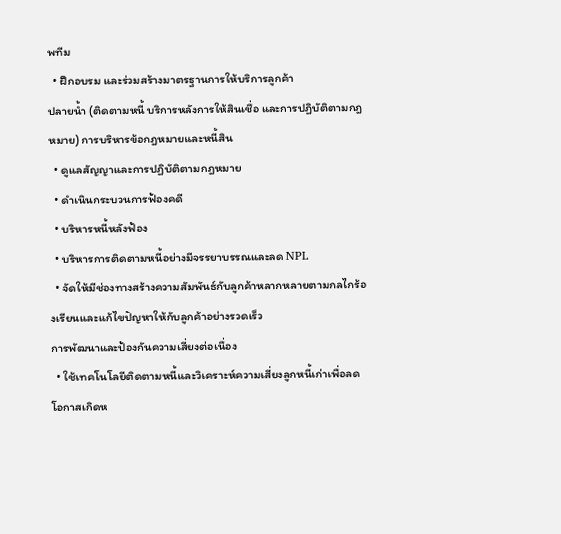พทีม
  • ฝึกอบรม และร่วมสร้างมาตรฐานการให้บริการลูกค้า
ปลายน้ำ (ติดตามหนี้ บริการหลังการให้สินเชื่อ และการปฏิบัติตามกฎหมาย) การบริหารข้อกฎหมายและหนี้สิน
  • ดูแลสัญญาและการปฏิบัติตามกฎหมาย
  • ดำเนินกระบวนการฟ้องคดี
  • บริหารหนี้หลังฟ้อง
  • บริหารการติดตามหนี้อย่างมีจรรยาบรรณและลด NPL
  • จัดให้มีช่องทางสร้างความสัมพันธ์กับลูกค้าหลากหลายตามกลไกร้องเรียนและแก้ไขปัญหาให้กับลูกค้าอย่างรวดเร็ว
การพัฒนาและป้องกันความเสี่ยงต่อเนื่อง
  • ใช้เทคโนโลยีติดตามหนี้และวิเคราะห์ความเสี่ยงลูกหนี้เก่าเพื่อลดโอกาสเกิดห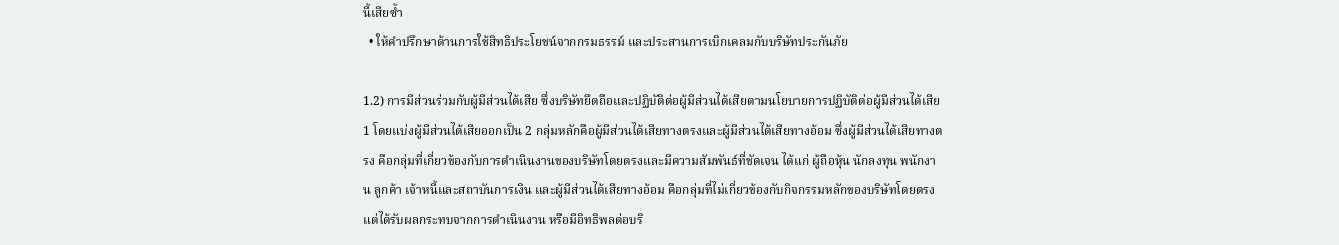นี้เสียซ้ำ
  • ให้คำปรึกษาด้านการใช้สิทธิประโยชน์จากกรมธรรม์ และประสานการเบิกเคลมกับบริษัทประกันภัย

1.2) การมีส่วนร่วมกับผู้มีส่วนได้เสีย ซึ่งบริษัทยึดถือและปฏิบัติต่อผู้มีส่วนได้เสียตามนโยบายการปฏิบัติต่อผู้มีส่วนได้เสีย1 โดยแบ่งผู้มีส่วนได้เสียออกเป็น 2 กลุ่มหลักคือผู้มีส่วนได้เสียทางตรงและผู้มีส่วนได้เสียทางอ้อม ซึ่งผู้มีส่วนได้เสียทางตรง คือกลุ่มที่เกี่ยวข้องกับการดำเนินงานของบริษัทโดยตรงและมีความสัมพันธ์ที่ชัดเจน ได้แก่ ผู้ถือหุ้น นักลงทุน พนักงาน ลูกค้า เจ้าหนี้และสถาบันการเงิน และผู้มีส่วนได้เสียทางอ้อม คือกลุ่มที่ไม่เกี่ยวข้องกับกิจกรรมหลักของบริษัทโดยตรง แต่ได้รับผลกระทบจากการดำเนินงาน หรือมีอิทธิพลต่อบริ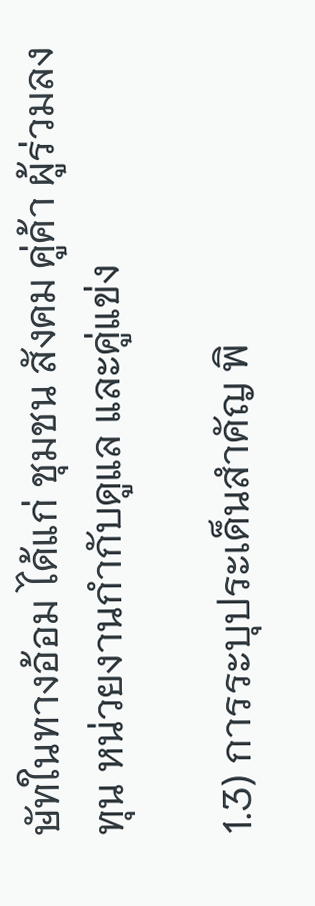ษัทในทางอ้อม ได้แก่ ชุมชน สังคม คู่ค้า ผู้ร่วมลงทุน หน่วยงานกำกับดูแล และคู่แข่ง

1.3) การระบุประเด็นสำคัญ พิ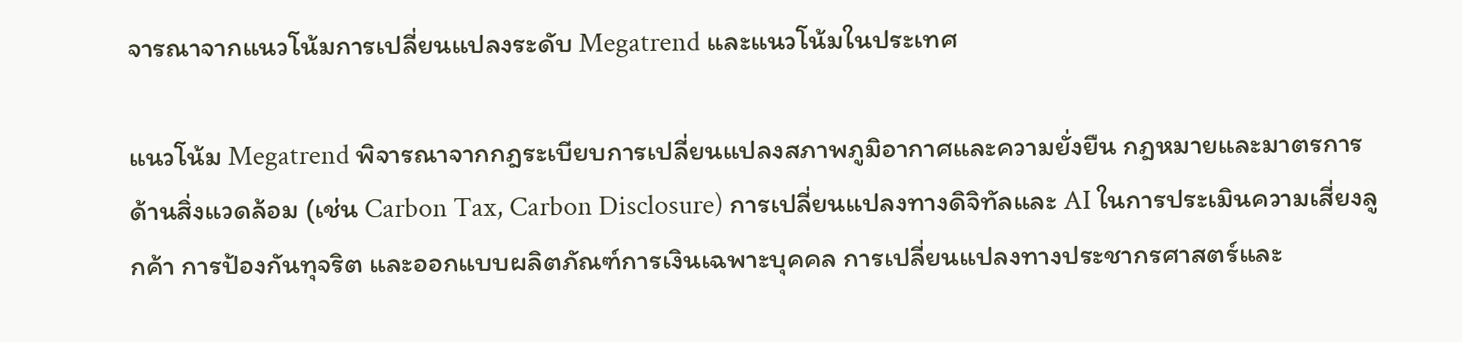จารณาจากแนวโน้มการเปลี่ยนแปลงระดับ Megatrend และแนวโน้มในประเทศ

แนวโน้ม Megatrend พิจารณาจากกฎระเบียบการเปลี่ยนแปลงสภาพภูมิอากาศและความยั่งยืน กฎหมายและมาตรการด้านสิ่งแวดล้อม (เช่น Carbon Tax, Carbon Disclosure) การเปลี่ยนแปลงทางดิจิทัลและ AI ในการประเมินความเสี่ยงลูกค้า การป้องกันทุจริต และออกแบบผลิตภัณฑ์การเงินเฉพาะบุคคล การเปลี่ยนแปลงทางประชากรศาสตร์และ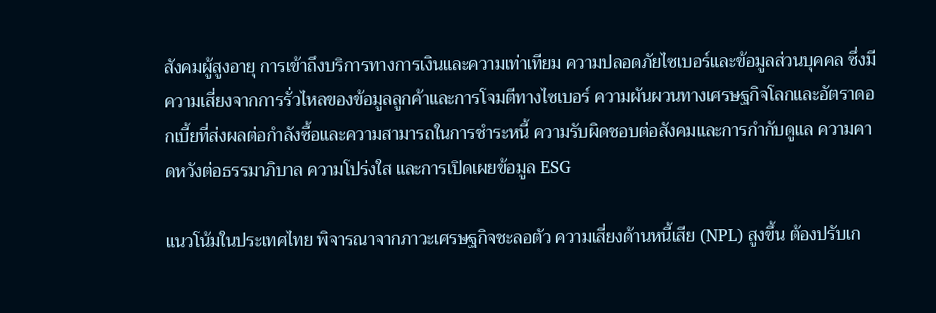สังคมผู้สูงอายุ การเข้าถึงบริการทางการเงินและความเท่าเทียม ความปลอดภัยไซเบอร์และข้อมูลส่วนบุคคล ซึ่งมีความเสี่ยงจากการรั่วไหลของข้อมูลลูกค้าและการโจมตีทางไซเบอร์ ความผันผวนทางเศรษฐกิจโลกและอัตราดอกเบี้ยที่ส่งผลต่อกำลังซื้อและความสามารถในการชำระหนี้ ความรับผิดชอบต่อสังคมและการกำกับดูแล ความคาดหวังต่อธรรมาภิบาล ความโปร่งใส และการเปิดเผยข้อมูล ESG

แนวโน้มในประเทศไทย พิจารณาจากภาวะเศรษฐกิจชะลอตัว ความเสี่ยงด้านหนี้เสีย (NPL) สูงขึ้น ต้องปรับเก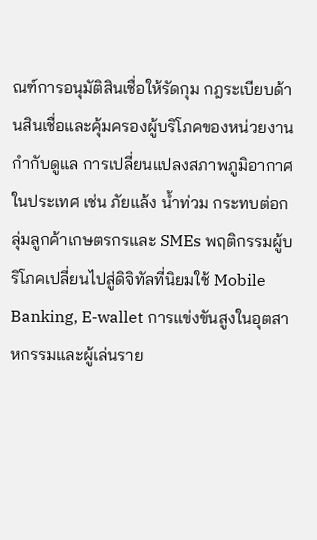ณฑ์การอนุมัติสินเชื่อให้รัดกุม กฎระเบียบด้านสินเชื่อและคุ้มครองผู้บริโภคของหน่วยงานกำกับดูแล การเปลี่ยนแปลงสภาพภูมิอากาศในประเทศ เช่น ภัยแล้ง น้ำท่วม กระทบต่อกลุ่มลูกค้าเกษตรกรและ SMEs พฤติกรรมผู้บริโภคเปลี่ยนไปสู่ดิจิทัลที่นิยมใช้ Mobile Banking, E-wallet การแข่งขันสูงในอุตสาหกรรมและผู้เล่นราย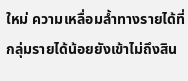ใหม่ ความเหลื่อมล้ำทางรายได้ที่กลุ่มรายได้น้อยยังเข้าไม่ถึงสิน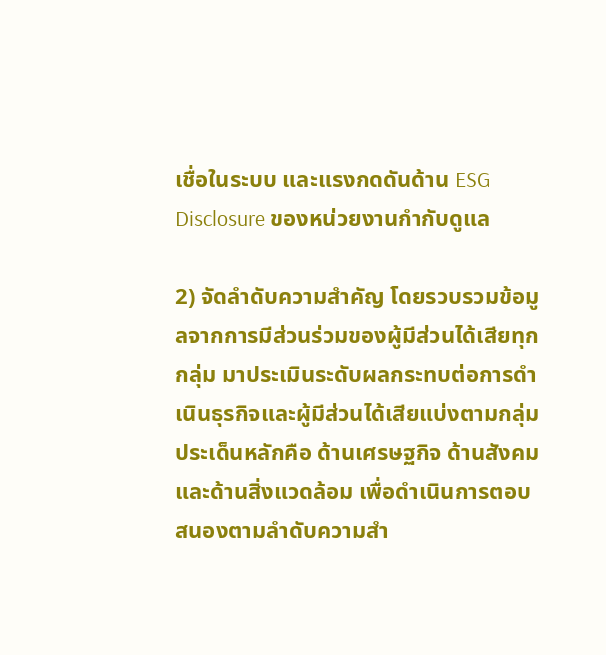เชื่อในระบบ และแรงกดดันด้าน ESG Disclosure ของหน่วยงานกำกับดูแล

2) จัดลำดับความสำคัญ โดยรวบรวมข้อมูลจากการมีส่วนร่วมของผู้มีส่วนได้เสียทุกกลุ่ม มาประเมินระดับผลกระทบต่อการดำเนินธุรกิจและผู้มีส่วนได้เสียแบ่งตามกลุ่มประเด็นหลักคือ ด้านเศรษฐกิจ ด้านสังคม และด้านสิ่งแวดล้อม เพื่อดำเนินการตอบสนองตามลำดับความสำ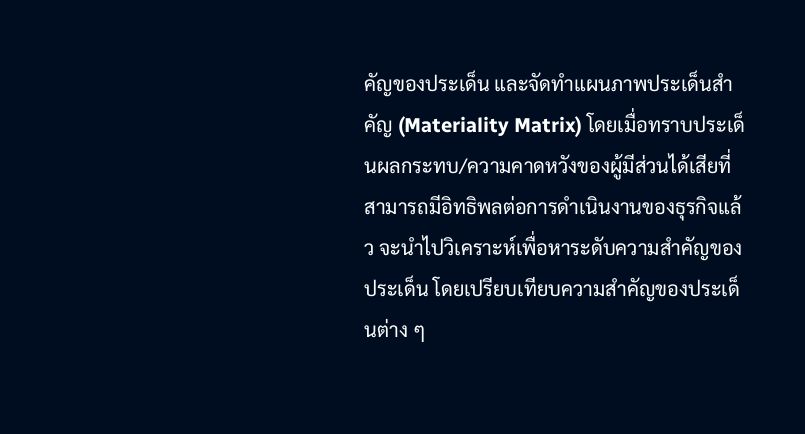คัญของประเด็น และจัดทำแผนภาพประเด็นสำคัญ (Materiality Matrix) โดยเมื่อทราบประเด็นผลกระทบ/ความคาดหวังของผู้มีส่วนได้เสียที่สามารถมีอิทธิพลต่อการดำเนินงานของธุรกิจแล้ว จะนำไปวิเคราะห์เพื่อหาระดับความสำคัญของประเด็น โดยเปรียบเทียบความสำคัญของประเด็นต่าง ๆ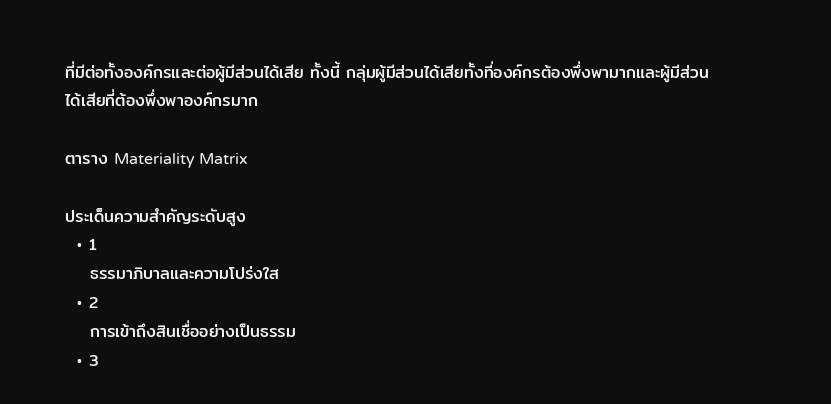ที่มีต่อทั้งองค์กรและต่อผู้มีส่วนได้เสีย ทั้งนี้ กลุ่มผู้มีส่วนได้เสียทั้งที่องค์กรต้องพึ่งพามากและผู้มีส่วนได้เสียที่ต้องพึ่งพาองค์กรมาก

ตาราง Materiality Matrix

ประเด็นความสำคัญระดับสูง
  • 1
    ธรรมาภิบาลและความโปร่งใส
  • 2
    การเข้าถึงสินเชื่ออย่างเป็นธรรม
  • 3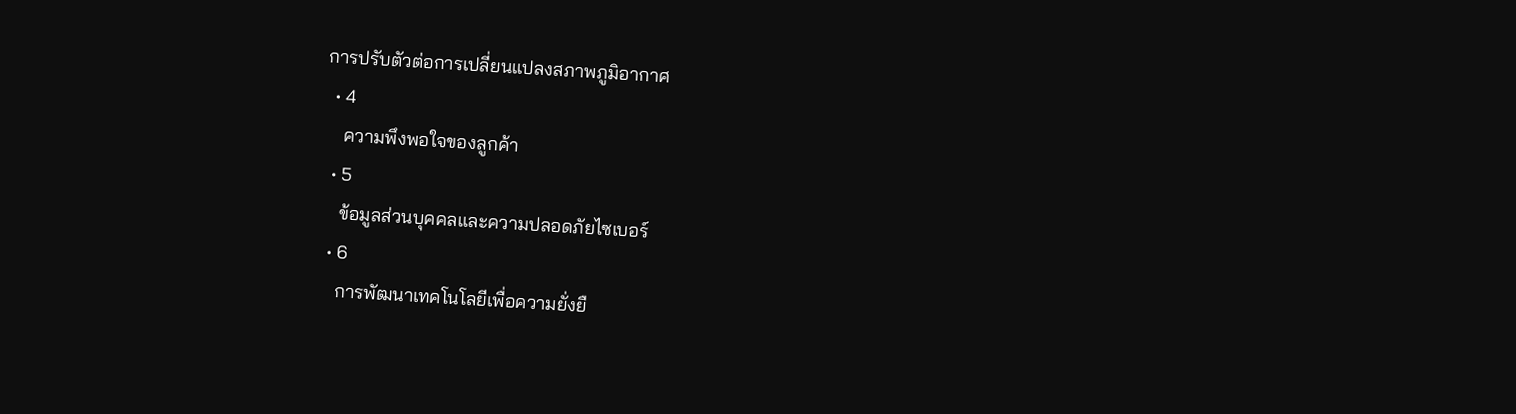การปรับตัวต่อการเปลี่ยนแปลงสภาพภูมิอากาศ
  • 4
    ความพึงพอใจของลูกค้า
  • 5
    ข้อมูลส่วนบุคคลและความปลอดภัยไซเบอร์
  • 6
    การพัฒนาเทคโนโลยีเพื่อความยั่งยื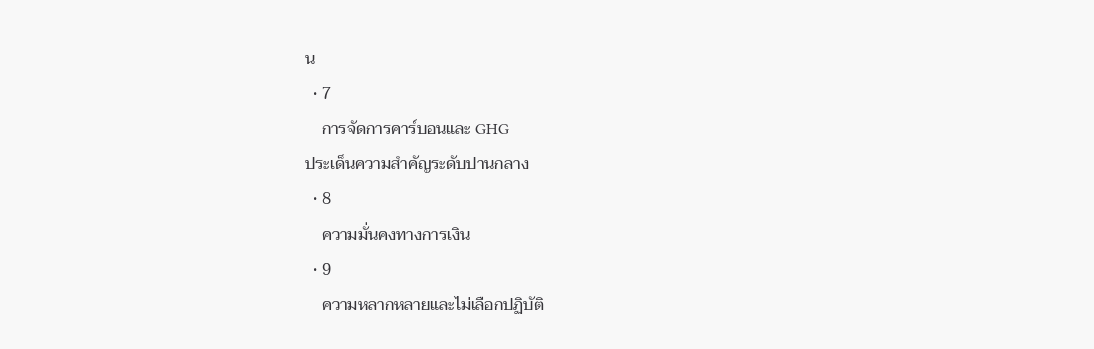น
  • 7
    การจัดการคาร์บอนและ GHG
ประเด็นความสำคัญระดับปานกลาง
  • 8
    ความมั่นคงทางการเงิน
  • 9
    ความหลากหลายและไม่เลือกปฏิบัติ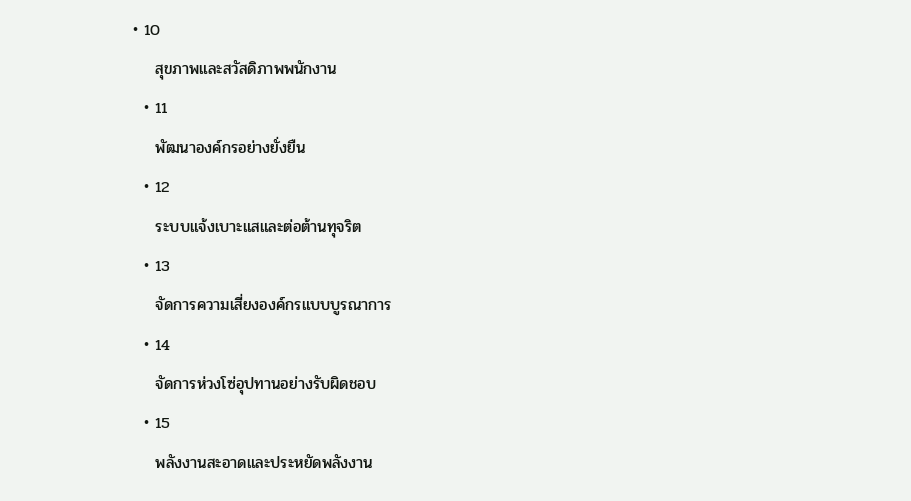• 10
    สุขภาพและสวัสดิภาพพนักงาน
  • 11
    พัฒนาองค์กรอย่างยั่งยืน
  • 12
    ระบบแจ้งเบาะแสและต่อต้านทุจริต
  • 13
    จัดการความเสี่ยงองค์กรแบบบูรณาการ
  • 14
    จัดการห่วงโซ่อุปทานอย่างรับผิดชอบ
  • 15
    พลังงานสะอาดและประหยัดพลังงาน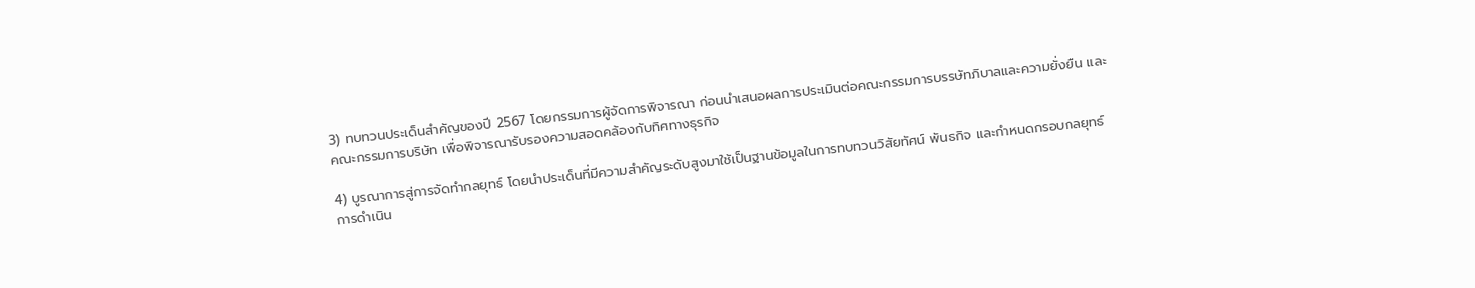3) ทบทวนประเด็นสำคัญของปี 2567 โดยกรรมการผู้จัดการพิจารณา ก่อนนำเสนอผลการประเมินต่อคณะกรรมการบรรษัทภิบาลและความยั่งยืน และคณะกรรมการบริษัท เพื่อพิจารณารับรองความสอดคล้องกับทิศทางธุรกิจ

4) บูรณาการสู่การจัดทำกลยุทธ์ โดยนำประเด็นที่มีความสำคัญระดับสูงมาใช้เป็นฐานข้อมูลในการทบทวนวิสัยทัศน์ พันธกิจ และกำหนดกรอบกลยุทธ์การดำเนิน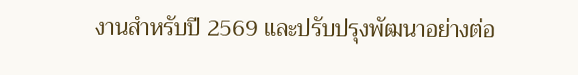งานสำหรับปี 2569 และปรับปรุงพัฒนาอย่างต่อ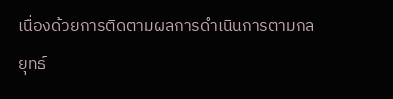เนื่องด้วยการติดตามผลการดำเนินการตามกลยุทธ์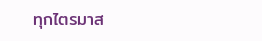ทุกไตรมาส